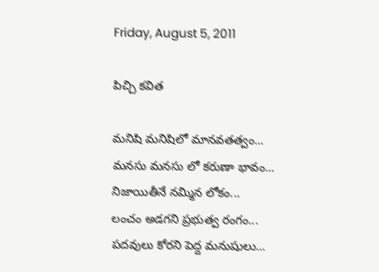Friday, August 5, 2011

పిచ్చి కవిత

మనిషి మనిషిలో మానవతత్వం...
మనసు మనసు లో కరుణా భావం...
నిజాయితీనే నమ్మిన లోకం...
లంచం అడగని ప్రభుత్వ రంగం...
పదవులు కోరని పెద్ద మనుషులు...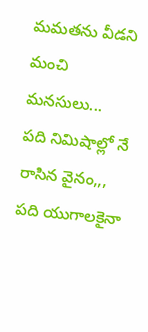మమతను వీడని మంచి మనసులు...
పది నిమిషాల్లో నే రాసిన వైనం,,,
పది యుగాలకైనా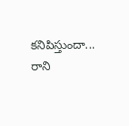కనిపిస్తుందా...
రాని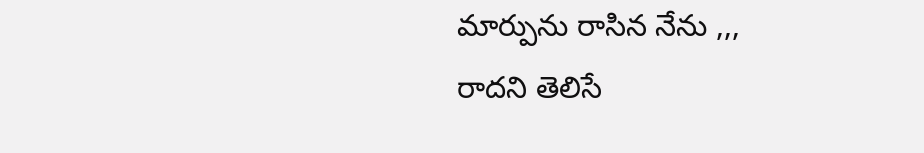మార్పును రాసిన నేను ,,,
రాదని తెలిసే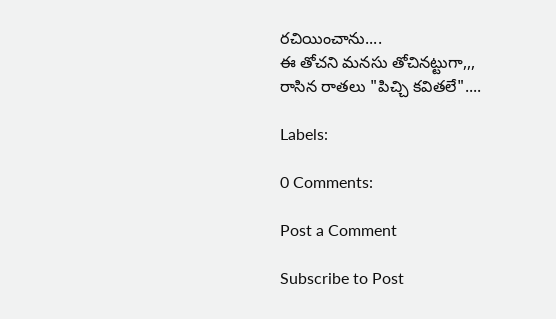రచియించాను....
ఈ తోచని మనసు తోచినట్టుగా,,,
రాసిన రాతలు "పిచ్చి కవితలే"....

Labels:

0 Comments:

Post a Comment

Subscribe to Post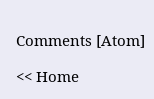Comments [Atom]

<< Home